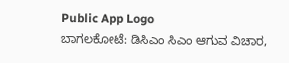Public App Logo
ಬಾಗಲಕೋಟೆ: ಡಿಸಿಎಂ ಸಿಎಂ ಆಗುವ ವಿಚಾರ,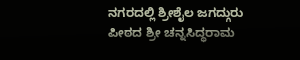ನಗರದಲ್ಲಿ ಶ್ರೀಶೈಲ ಜಗದ್ಗುರು ಪೀಠದ ಶ್ರೀ ಚನ್ನಸಿದ್ಧರಾಮ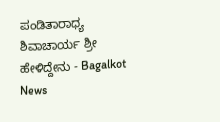ಪಂಡಿತಾರಾಧ್ಯ ಶಿವಾಚಾರ್ಯ ಶ್ರೀ ಹೇಳಿದ್ದೇನು - Bagalkot News